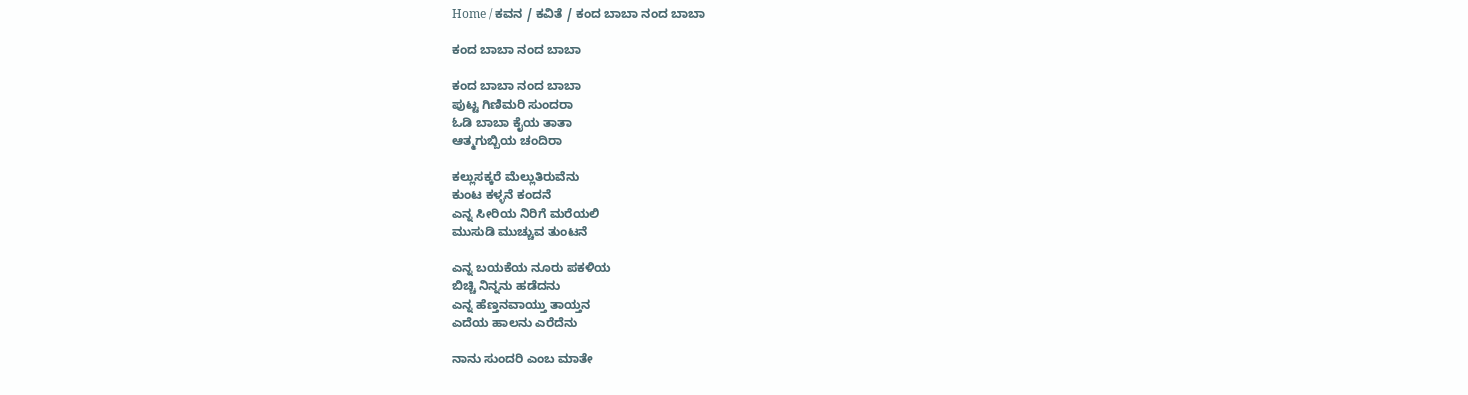Home / ಕವನ / ಕವಿತೆ / ಕಂದ ಬಾಬಾ ನಂದ ಬಾಬಾ

ಕಂದ ಬಾಬಾ ನಂದ ಬಾಬಾ

ಕಂದ ಬಾಬಾ ನಂದ ಬಾಬಾ
ಪುಟ್ಟ ಗಿಣಿಮರಿ ಸುಂದರಾ
ಓಡಿ ಬಾಬಾ ಕೈಯ ತಾತಾ
ಆತ್ಮಗುಬ್ಬಿಯ ಚಂದಿರಾ

ಕಲ್ಲುಸಕ್ಕರೆ ಮೆಲ್ಲುತಿರುವೆನು
ಕುಂಟ ಕಳ್ಳನೆ ಕಂದನೆ
ಎನ್ನ ಸೀರಿಯ ನಿರಿಗೆ ಮರೆಯಲಿ
ಮುಸುಡಿ ಮುಚ್ಚುವ ತುಂಟನೆ

ಎನ್ನ ಬಯಕೆಯ ನೂರು ಪಕಳಿಯ
ಬಿಚ್ಚಿ ನಿನ್ನನು ಹಡೆದನು
ಎನ್ನ ಹೆಣ್ತನವಾಯ್ತು ತಾಯ್ತನ
ಎದೆಯ ಹಾಲನು ಎರೆದೆನು

ನಾನು ಸುಂದರಿ ಎಂಬ ಮಾತೇ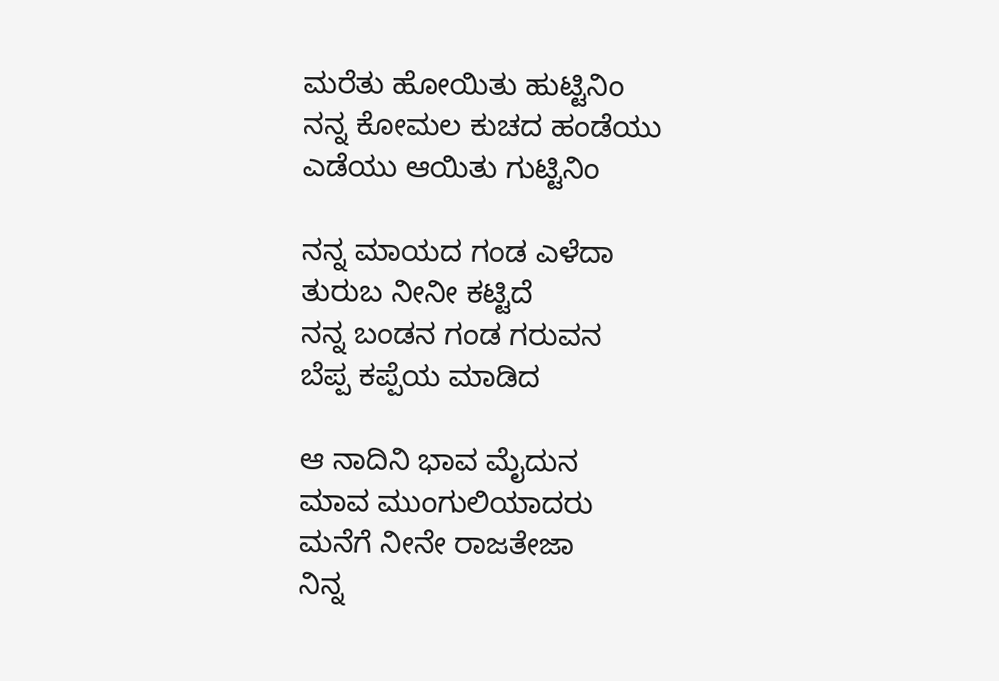ಮರೆತು ಹೋಯಿತು ಹುಟ್ಟಿನಿಂ
ನನ್ನ ಕೋಮಲ ಕುಚದ ಹಂಡೆಯು
ಎಡೆಯು ಆಯಿತು ಗುಟ್ಟಿನಿಂ

ನನ್ನ ಮಾಯದ ಗಂಡ ಎಳೆದಾ
ತುರುಬ ನೀನೀ ಕಟ್ಟಿದೆ
ನನ್ನ ಬಂಡನ ಗಂಡ ಗರುವನ
ಬೆಪ್ಪ ಕಪ್ಪೆಯ ಮಾಡಿದ

ಆ ನಾದಿನಿ ಭಾವ ಮೈದುನ
ಮಾವ ಮುಂಗುಲಿಯಾದರು
ಮನೆಗೆ ನೀನೇ ರಾಜತೇಜಾ
ನಿನ್ನ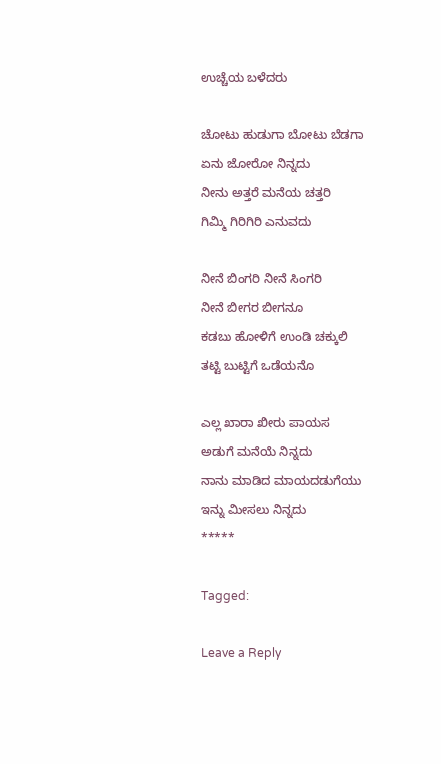ಉಚ್ಚೆಯ ಬಳೆದರು

ಚೋಟು ಹುಡುಗಾ ಬೋಟು ಬೆಡಗಾ
ಏನು ಜೋರೋ ನಿನ್ನದು
ನೀನು ಅತ್ತರೆ ಮನೆಯ ಚತ್ತರಿ
ಗಿಮ್ಮಿ ಗಿರಿಗಿರಿ ಎನುವದು

ನೀನೆ ಬಿಂಗರಿ ನೀನೆ ಸಿಂಗರಿ
ನೀನೆ ಬೀಗರ ಬೀಗನೂ
ಕಡಬು ಹೋಳಿಗೆ ಉಂಡಿ ಚಕ್ಕುಲಿ
ತಟ್ಟಿ ಬುಟ್ಟಿಗೆ ಒಡೆಯನೊ

ಎಲ್ಲ ಖಾರಾ ಖೀರು ಪಾಯಸ
ಅಡುಗೆ ಮನೆಯೆ ನಿನ್ನದು
ನಾನು ಮಾಡಿದ ಮಾಯದಡುಗೆಯು
ಇನ್ನು ಮೀಸಲು ನಿನ್ನದು
*****

Tagged:

Leave a Reply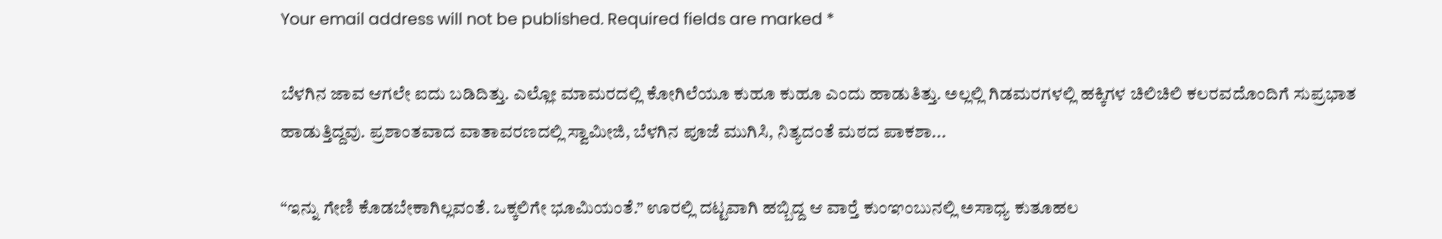Your email address will not be published. Required fields are marked *

ಬೆಳಗಿನ ಜಾವ ಆಗಲೇ ಐದು ಬಡಿದಿತ್ತು. ಎಲ್ಲೋ ಮಾಮರದಲ್ಲಿ ಕೋಗಿಲೆಯೂ ಕುಹೂ ಕುಹೂ ಎಂದು ಹಾಡುತಿತ್ತು. ಅಲ್ಲಲ್ಲಿ ಗಿಡಮರಗಳಲ್ಲಿ ಹಕ್ಕಿಗಳ ಚಿಲಿಚಿಲಿ ಕಲರವದೊಂದಿಗೆ ಸುಪ್ರಭಾತ ಹಾಡುತ್ತಿದ್ದವು. ಪ್ರಶಾಂತವಾದ ವಾತಾವರಣದಲ್ಲಿ ಸ್ವಾಮೀಜಿ, ಬೆಳಗಿನ ಪೂಜೆ ಮುಗಿಸಿ, ನಿತ್ಯದಂತೆ ಮಠದ ಪಾಕಶಾ...

“ಇನ್ನು ಗೇಣಿ ಕೊಡಬೇಕಾಗಿಲ್ಲವಂತೆ. ಒಕ್ಕಲಿಗೇ ಭೂಮಿಯಂತೆ.” ಊರಲ್ಲಿ ದಟ್ಟವಾಗಿ ಹಬ್ಬಿದ್ದ ಆ ವಾರ್‍ತೆ ಕುಂಞಂಬುನಲ್ಲಿ ಅಸಾಧ್ಯ ಕುತೂಹಲ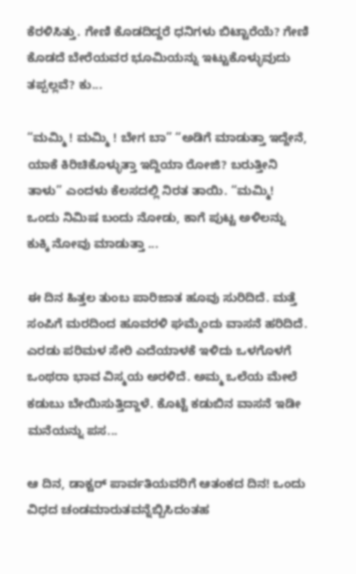ಕೆರಳಿಸಿತ್ತು. ಗೇಣಿ ಕೊಡದಿದ್ದರೆ ಧನಿಗಳು ಬಿಟ್ಟಾರೆಯೆ? ಗೇಣಿ ಕೊಡದೆ ಬೇರೆಯವರ ಭೂಮಿಯನ್ನು ಇಟ್ಟುಕೊಳ್ಳುವುದು ತಪ್ಪಲ್ಲವೆ? ಕು...

“ಮಮ್ಮಿ ! ಮಮ್ಮಿ ! ಬೇಗ ಬಾ” “ಅಡಿಗೆ ಮಾಡುತ್ತಾ ಇದ್ದೇನೆ, ಯಾಕೆ ಕಿರಿಚಿಕೊಳ್ಳುತ್ತಾ ಇದ್ದಿಯಾ ರೋಜಿ? ಬರುತ್ತೀನಿ ತಾಳು” ಎಂದಳು ಕೆಲಸದಲ್ಲಿ ನಿರತ ತಾಯಿ. “ಮಮ್ಮಿ! ಒಂದು ನಿಮಿಷ ಬಂದು ನೋಡು, ಕಾಗೆ ಪುಟ್ಟ ಅಳಿಲನ್ನು ಕುಕ್ಕಿ ನೋವು ಮಾಡುತ್ತಾ ...

ಈ ದಿನ ಹಿತ್ತಲ ತುಂಬ ಪಾರಿಜಾತ ಹೂವು ಸುರಿದಿದೆ. ಮತ್ತೆ ಸಂಪಿಗೆ ಮರದಿಂದ ಹೂವರಳಿ ಘಮ್ಮೆಂದು ವಾಸನೆ ಹರಿದಿದೆ. ಎರಡು ಪರಿಮಳ ಸೇರಿ ಎದೆಯಾಳಕೆ ಇಳಿದು ಒಳಗೊಳಗೆ ಒಂಥರಾ ಭಾವ ವಿಸ್ಮಯ ಅರಳಿದೆ. ಅಮ್ಮ ಒಲೆಯ ಮೇಲೆ ಕಡುಬು ಬೇಯಿಸುತ್ತಿದ್ದಾಳೆ. ಕೊಟ್ಟೆ ಕಡುಬಿನ ವಾಸನೆ ಇಡೀ ಮನೆಯನ್ನು ಪಸ...

ಆ ದಿನ, ಡಾಕ್ಟರ್ ಪಾರ್ವತಿಯವರಿಗೆ ಆತಂಕದ ದಿನ! ಒಂದು ವಿಧದ ಚಂಡಮಾರುತವನ್ನೆಬ್ಬಿಸಿದಂತಹ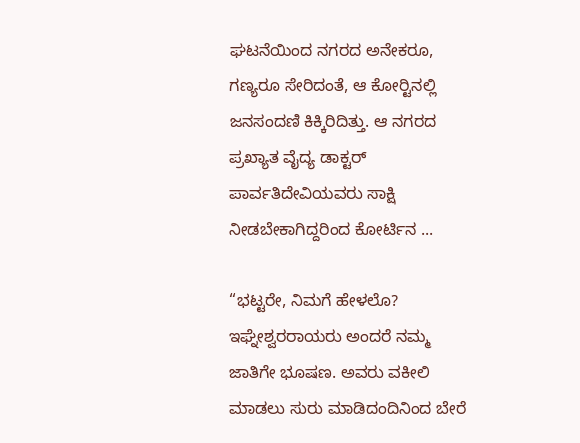ಘಟನೆಯಿಂದ ನಗರದ ಅನೇಕರೂ, ಗಣ್ಯರೂ ಸೇರಿದಂತೆ, ಆ ಕೋರ್‍ಟಿನಲ್ಲಿ ಜನಸಂದಣಿ ಕಿಕ್ಕಿರಿದಿತ್ತು. ಆ ನಗರದ ಪ್ರಖ್ಯಾತ ವೈದ್ಯ ಡಾಕ್ಟರ್ ಪಾರ್ವತಿದೇವಿಯವರು ಸಾಕ್ಷಿ ನೀಡಬೇಕಾಗಿದ್ದರಿಂದ ಕೋರ್ಟಿನ ...

“ಭಟ್ಟರೇ, ನಿಮಗೆ ಹೇಳಲೊ? ಇಘ್ನೇಶ್ವರರಾಯರು ಅಂದರೆ ನಮ್ಮ ಜಾತಿಗೇ ಭೂಷಣ. ಅವರು ವಕೀಲಿ ಮಾಡಲು ಸುರು ಮಾಡಿದಂದಿನಿಂದ ಬೇರೆ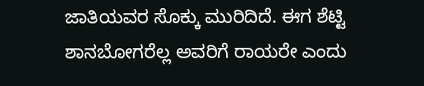ಜಾತಿಯವರ ಸೊಕ್ಕು ಮುರಿದಿದೆ. ಈಗ ಶೆಟ್ಟಿ ಶಾನಬೋಗರೆಲ್ಲ ಅವರಿಗೆ ರಾಯರೇ ಎಂದು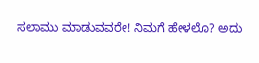ಸಲಾಮು ಮಾಡುವವರೇ! ನಿಮಗೆ ಹೇಳಲೊ? ಅದು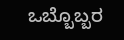ಒಬ್ಬೊಬ್ಬರ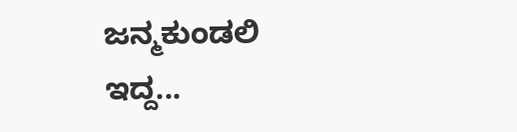ಜನ್ಮಕುಂಡಲಿ ಇದ್ದ...